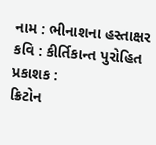નામ : ભીનાશના હસ્તાક્ષર
કવિ : કીર્તિકાન્ત પુરોહિત
પ્રકાશક :
ક્રિટોન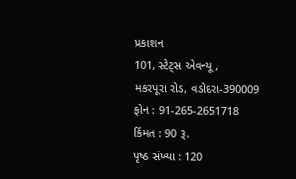પ્રકાશન
101, સ્ટેટ્સ એવન્યૂ,
મકરપૂરા રોડ, વડોદરા-390009
ફોન : 91-265-2651718
કિંમત : 90 રૂ.
પૃષ્ઠ સંખ્યા : 120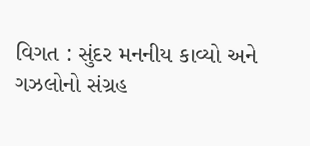વિગત : સુંદર મનનીય કાવ્યો અને ગઝલોનો સંગ્રહ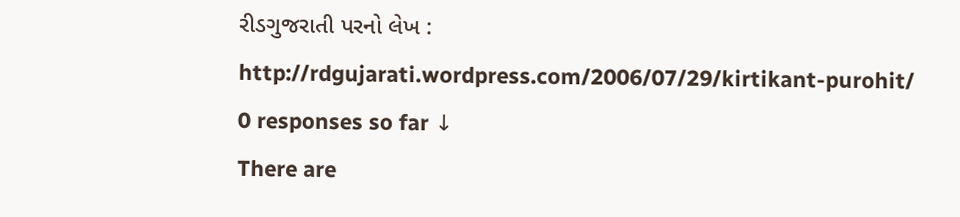રીડગુજરાતી પરનો લેખ : http://rdgujarati.wordpress.com/2006/07/29/kirtikant-purohit/
0 responses so far ↓
There are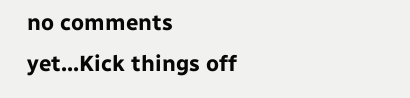no comments yet...Kick things off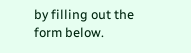by filling out the form below.